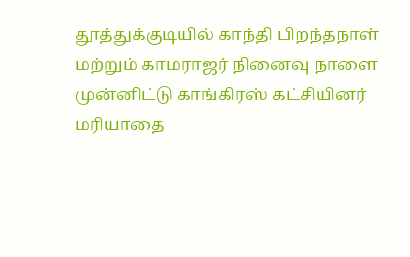தூத்துக்குடியில் காந்தி பிறந்தநாள் மற்றும் காமராஜர் நினைவு நாளை முன்னிட்டு காங்கிரஸ் கட்சியினர் மரியாதை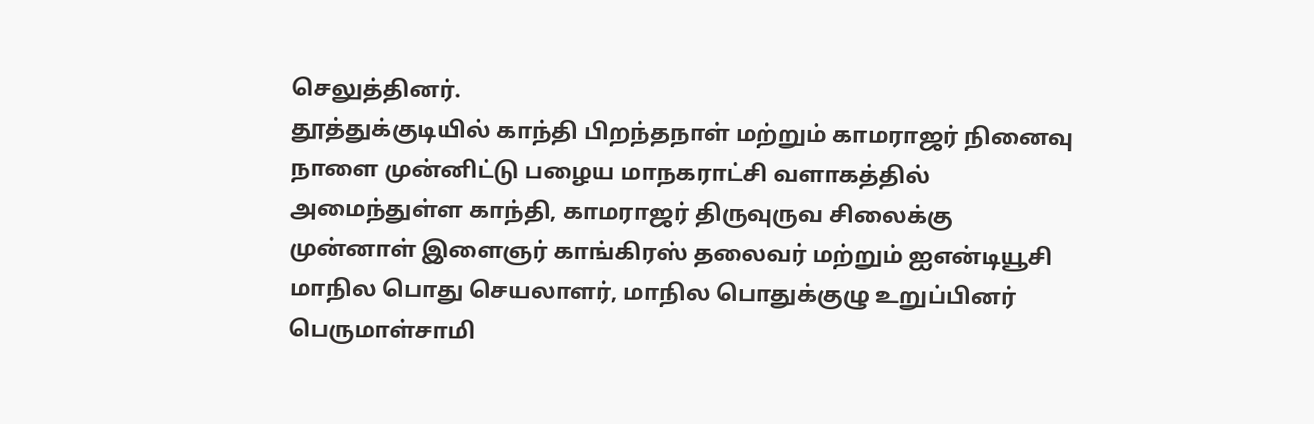செலுத்தினர்.
தூத்துக்குடியில் காந்தி பிறந்தநாள் மற்றும் காமராஜர் நினைவு நாளை முன்னிட்டு பழைய மாநகராட்சி வளாகத்தில் அமைந்துள்ள காந்தி, காமராஜர் திருவுருவ சிலைக்கு முன்னாள் இளைஞர் காங்கிரஸ் தலைவர் மற்றும் ஐஎன்டியூசி மாநில பொது செயலாளர், மாநில பொதுக்குழு உறுப்பினர் பெருமாள்சாமி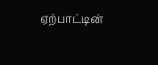ஏற்பாட்டின்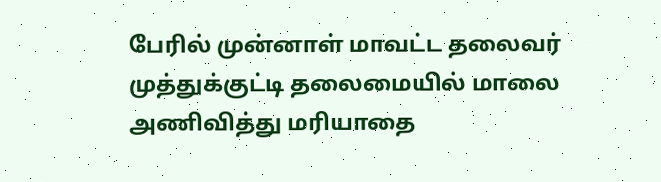பேரில் முன்னாள் மாவட்ட தலைவர் முத்துக்குட்டி தலைமையில் மாலை அணிவித்து மரியாதை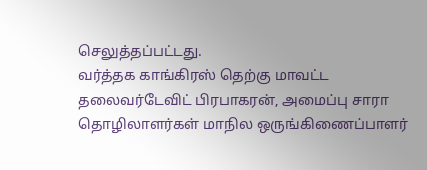செலுத்தப்பட்டது.
வர்த்தக காங்கிரஸ் தெற்கு மாவட்ட தலைவர்டேவிட் பிரபாகரன், அமைப்பு சாரா தொழிலாளர்கள் மாநில ஒருங்கிணைப்பாளர்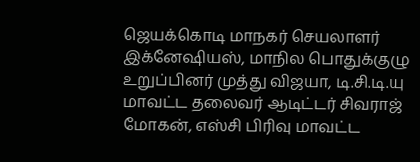ஜெயக்கொடி மாநகர் செயலாளர் இக்னேஷியஸ், மாநில பொதுக்குழு உறுப்பினர் முத்து விஜயா, டி.சி.டி.யு மாவட்ட தலைவர் ஆடிட்டர் சிவராஜ் மோகன், எஸ்சி பிரிவு மாவட்ட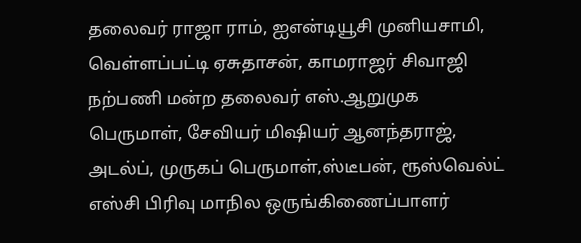தலைவர் ராஜா ராம், ஐஎன்டியூசி முனியசாமி, வெள்ளப்பட்டி ஏசுதாசன், காமராஜர் சிவாஜி நற்பணி மன்ற தலைவர் எஸ்.ஆறுமுக பெருமாள், சேவியர் மிஷியர் ஆனந்தராஜ், அடல்ப், முருகப் பெருமாள்,ஸ்டீபன், ரூஸ்வெல்ட் எஸ்சி பிரிவு மாநில ஒருங்கிணைப்பாளர்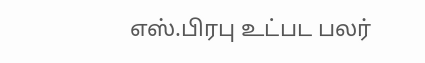எஸ்.பிரபு உட்பட பலர்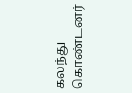கலந்து கொண்டனர்